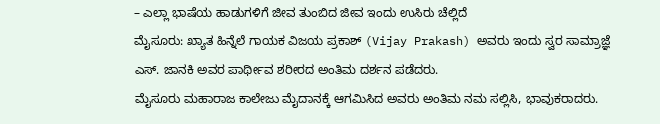– ಎಲ್ಲಾ ಭಾಷೆಯ ಹಾಡುಗಳಿಗೆ ಜೀವ ತುಂಬಿದ ಜೀವ ಇಂದು ಉಸಿರು ಚೆಲ್ಲಿದೆ
ಮೈಸೂರು: ಖ್ಯಾತ ಹಿನ್ನೆಲೆ ಗಾಯಕ ವಿಜಯ ಪ್ರಕಾಶ್ (Vijay Prakash) ಅವರು ಇಂದು ಸ್ವರ ಸಾಮ್ರಾಜ್ಞೆ ಎಸ್. ಜಾನಕಿ ಅವರ ಪಾರ್ಥೀವ ಶರೀರದ ಅಂತಿಮ ದರ್ಶನ ಪಡೆದರು.
ಮೈಸೂರು ಮಹಾರಾಜ ಕಾಲೇಜು ಮೈದಾನಕ್ಕೆ ಆಗಮಿಸಿದ ಅವರು ಅಂತಿಮ ನಮ ಸಲ್ಲಿಸಿ, ಭಾವುಕರಾದರು.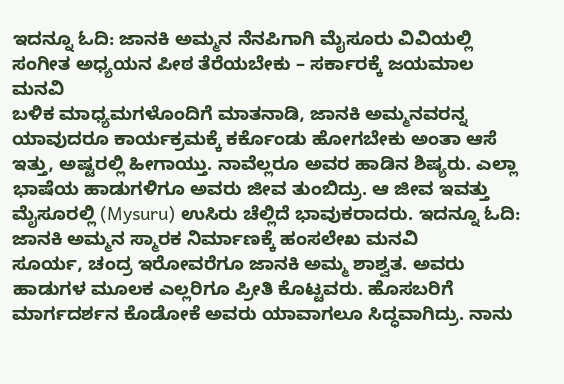ಇದನ್ನೂ ಓದಿ: ಜಾನಕಿ ಅಮ್ಮನ ನೆನಪಿಗಾಗಿ ಮೈಸೂರು ವಿವಿಯಲ್ಲಿ ಸಂಗೀತ ಅಧ್ಯಯನ ಪೀಠ ತೆರೆಯಬೇಕು – ಸರ್ಕಾರಕ್ಕೆ ಜಯಮಾಲ ಮನವಿ
ಬಳಿಕ ಮಾಧ್ಯಮಗಳೊಂದಿಗೆ ಮಾತನಾಡಿ, ಜಾನಕಿ ಅಮ್ಮನವರನ್ನ ಯಾವುದರೂ ಕಾರ್ಯಕ್ರಮಕ್ಕೆ ಕರ್ಕೊಂಡು ಹೋಗಬೇಕು ಅಂತಾ ಆಸೆ ಇತ್ತು, ಅಷ್ಟರಲ್ಲಿ ಹೀಗಾಯ್ತು. ನಾವೆಲ್ಲರೂ ಅವರ ಹಾಡಿನ ಶಿಷ್ಯರು. ಎಲ್ಲಾ ಭಾಷೆಯ ಹಾಡುಗಳಿಗೂ ಅವರು ಜೀವ ತುಂಬಿದ್ರು. ಆ ಜೀವ ಇವತ್ತು ಮೈಸೂರಲ್ಲಿ (Mysuru) ಉಸಿರು ಚೆಲ್ಲಿದೆ ಭಾವುಕರಾದರು. ಇದನ್ನೂ ಓದಿ: ಜಾನಕಿ ಅಮ್ಮನ ಸ್ಮಾರಕ ನಿರ್ಮಾಣಕ್ಕೆ ಹಂಸಲೇಖ ಮನವಿ
ಸೂರ್ಯ, ಚಂದ್ರ ಇರೋವರೆಗೂ ಜಾನಕಿ ಅಮ್ಮ ಶಾಶ್ವತ. ಅವರು ಹಾಡುಗಳ ಮೂಲಕ ಎಲ್ಲರಿಗೂ ಪ್ರೀತಿ ಕೊಟ್ಟವರು. ಹೊಸಬರಿಗೆ ಮಾರ್ಗದರ್ಶನ ಕೊಡೋಕೆ ಅವರು ಯಾವಾಗಲೂ ಸಿದ್ಧವಾಗಿದ್ರು. ನಾನು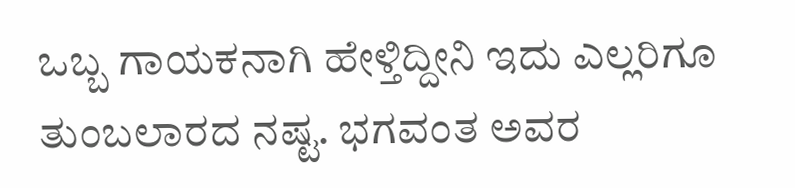ಒಬ್ಬ ಗಾಯಕನಾಗಿ ಹೇಳ್ತಿದ್ದೀನಿ ಇದು ಎಲ್ಲರಿಗೂ ತುಂಬಲಾರದ ನಷ್ಟ. ಭಗವಂತ ಅವರ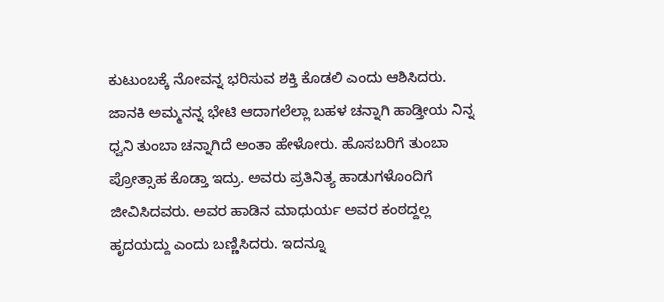ಕುಟುಂಬಕ್ಕೆ ನೋವನ್ನ ಭರಿಸುವ ಶಕ್ತಿ ಕೊಡಲಿ ಎಂದು ಆಶಿಸಿದರು.
ಜಾನಕಿ ಅಮ್ಮನನ್ನ ಭೇಟಿ ಆದಾಗಲೆಲ್ಲಾ ಬಹಳ ಚನ್ನಾಗಿ ಹಾಡ್ತೀಯ ನಿನ್ನ ಧ್ವನಿ ತುಂಬಾ ಚನ್ನಾಗಿದೆ ಅಂತಾ ಹೇಳೋರು. ಹೊಸಬರಿಗೆ ತುಂಬಾ ಪ್ರೋತ್ಸಾಹ ಕೊಡ್ತಾ ಇದ್ರು. ಅವರು ಪ್ರತಿನಿತ್ಯ ಹಾಡುಗಳೊಂದಿಗೆ ಜೀವಿಸಿದವರು. ಅವರ ಹಾಡಿನ ಮಾಧುರ್ಯ ಅವರ ಕಂಠದ್ದಲ್ಲ ಹೃದಯದ್ದು ಎಂದು ಬಣ್ಣಿಸಿದರು. ಇದನ್ನೂ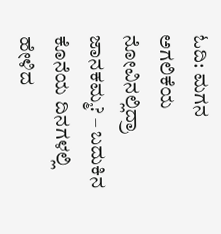ಓದಿ: ಮಗನ ಅಗಲಿಕೆಯ ನೋವಿನಲ್ಲಿದ್ರಾ ಜಾನಕಮ್ಮ? – ಬದುಕಿನ ಕೊನೆಯ ದಿನಗಳಲ್ಲಿ ಹೇಳಿದ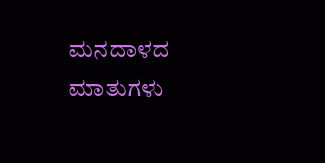ಮನದಾಳದ ಮಾತುಗಳು